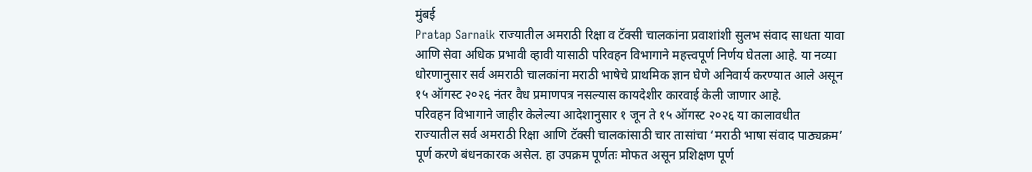मुंबई
Pratap Sarnaik राज्यातील अमराठी रिक्षा व टॅक्सी चालकांना प्रवाशांशी सुलभ संवाद साधता यावा आणि सेवा अधिक प्रभावी व्हावी यासाठी परिवहन विभागाने महत्त्वपूर्ण निर्णय घेतला आहे. या नव्या धोरणानुसार सर्व अमराठी चालकांना मराठी भाषेचे प्राथमिक ज्ञान घेणे अनिवार्य करण्यात आले असून १५ ऑगस्ट २०२६ नंतर वैध प्रमाणपत्र नसल्यास कायदेशीर कारवाई केली जाणार आहे.
परिवहन विभागाने जाहीर केलेल्या आदेशानुसार १ जून ते १५ ऑगस्ट २०२६ या कालावधीत राज्यातील सर्व अमराठी रिक्षा आणि टॅक्सी चालकांसाठी चार तासांचा ‘मराठी भाषा संवाद पाठ्यक्रम’ पूर्ण करणे बंधनकारक असेल. हा उपक्रम पूर्णतः मोफत असून प्रशिक्षण पूर्ण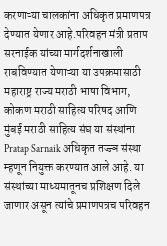करणाऱ्या चालकांना अधिकृत प्रमाणपत्र देण्यात येणार आहे.परिवहन मंत्री प्रताप सरनाईक यांच्या मार्गदर्शनाखाली राबविण्यात येणाऱ्या या उपक्रमासाठी महाराष्ट्र राज्य मराठी भाषा विभाग, कोकण मराठी साहित्य परिषद आणि मुंबई मराठी साहित्य संघ या संस्थांना Pratap Sarnaik अधिकृत तज्ज्ञ संस्था म्हणून नियुक्त करण्यात आले आहे. या संस्थांच्या माध्यमातूनच प्रशिक्षण दिले जाणार असून त्यांचे प्रमाणपत्रच परिवहन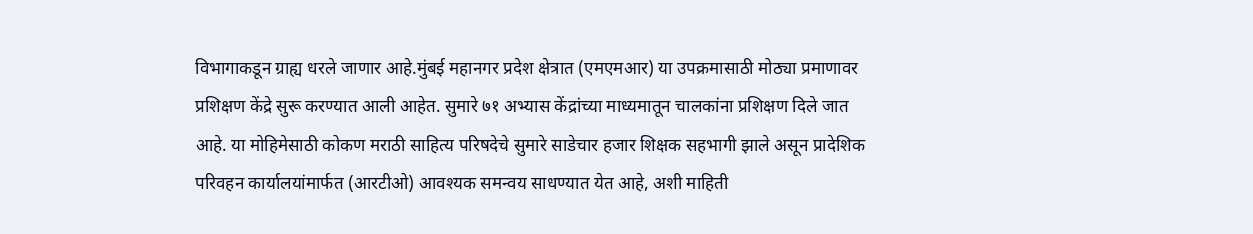विभागाकडून ग्राह्य धरले जाणार आहे.मुंबई महानगर प्रदेश क्षेत्रात (एमएमआर) या उपक्रमासाठी मोठ्या प्रमाणावर प्रशिक्षण केंद्रे सुरू करण्यात आली आहेत. सुमारे ७१ अभ्यास केंद्रांच्या माध्यमातून चालकांना प्रशिक्षण दिले जात आहे. या मोहिमेसाठी कोकण मराठी साहित्य परिषदेचे सुमारे साडेचार हजार शिक्षक सहभागी झाले असून प्रादेशिक परिवहन कार्यालयांमार्फत (आरटीओ) आवश्यक समन्वय साधण्यात येत आहे, अशी माहिती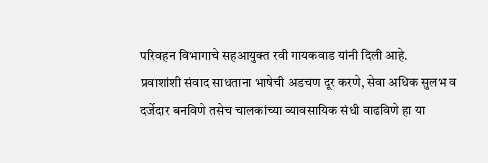परिवहन विभागाचे सहआयुक्त रवी गायकवाड यांनी दिली आहे.
प्रवाशांशी संवाद साधताना भाषेची अडचण दूर करणे, सेवा अधिक सुलभ व दर्जेदार बनविणे तसेच चालकांच्या व्यावसायिक संधी वाढविणे हा या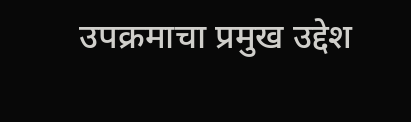उपक्रमाचा प्रमुख उद्देश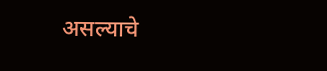असल्याचे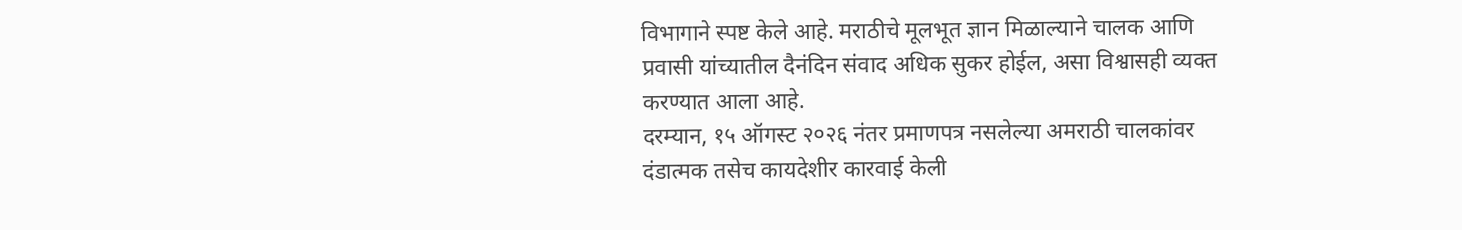विभागाने स्पष्ट केले आहे. मराठीचे मूलभूत ज्ञान मिळाल्याने चालक आणि प्रवासी यांच्यातील दैनंदिन संवाद अधिक सुकर होईल, असा विश्वासही व्यक्त करण्यात आला आहे.
दरम्यान, १५ ऑगस्ट २०२६ नंतर प्रमाणपत्र नसलेल्या अमराठी चालकांवर दंडात्मक तसेच कायदेशीर कारवाई केली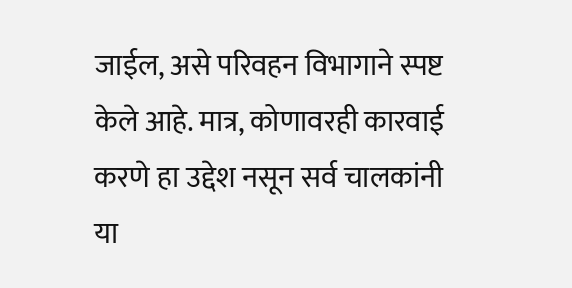जाईल, असे परिवहन विभागाने स्पष्ट केले आहे. मात्र, कोणावरही कारवाई करणे हा उद्देश नसून सर्व चालकांनी या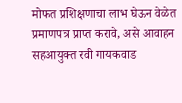मोफत प्रशिक्षणाचा लाभ घेऊन वेळेत प्रमाणपत्र प्राप्त करावे, असे आवाहन सहआयुक्त रवी गायकवाड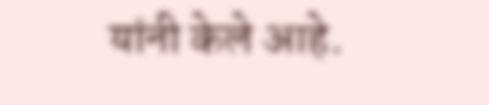यांनी केले आहे.